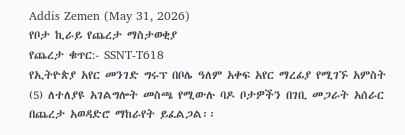Addis Zemen (May 31, 2026)
የቦታ ኪራይ የጨረታ ማስታወቂያ
የጨረታ ቁጥር:- SSNT-T618
የኢትዮጵያ አየር መንገድ ግሩፕ በቦሌ ዓለም አቀፍ አየር ማረፊያ የሚገኙ አምስት (5) ለተለያዩ አገልግሎት መስጫ የሚውሉ ባዶ ቦታዎችን በገቢ መጋራት አሰራር በጨረታ አወዳድሮ ማከራየት ይፈልጋል፡፡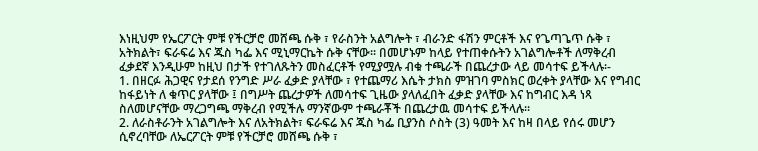እነዚህም የኤርፖርት ምቹ የችርቻሮ መሸጫ ሱቅ ፣ የራስንት አልግሎት ፣ ብራንድ ፋሽን ምርቶች እና የጌጣጌጥ ሱቅ ፣ አትክልት፣ ፍራፍሬ እና ጁስ ካፌ እና ሚኒማርኬት ሱቅ ናቸው፡፡ በመሆኑም ከላይ የተጠቀሱትን አገልግሎቶች ለማቅረብ ፈቃደኛ እንዲሁም ከዚህ በታች የተገለጹትን መስፈርቶች የሚያሟሉ ብቁ ተጫራች በጨረታው ላይ መሳተፍ ይችላሉ፡-
1. በዘርፉ ሕጋዊና የታደሰ የንግድ ሥራ ፈቃድ ያላቸው ፣ የተጨማሪ እሴት ታክስ ምዝገባ ምስክር ወረቀት ያላቸው እና የግብር ከፋይነት ለ ቁጥር ያላቸው ፤ በግሥት ጨረታዎች ለመሳተፍ ጊዜው ያላለፈበት ፈቃድ ያላቸው እና ከግብር እዳ ነጻ ስለመሆናቸው ማረጋግጫ ማቅረብ የሚችሉ ማንኛውም ተጫራቾች በጨረታዉ መሳተፍ ይችላሉ፡፡
2. ለራስቶራንት አገልግሎት እና ለአትክልት፣ ፍራፍሬ እና ጁስ ካፌ ቢያንስ ሶስት (3) ዓመት እና ከዛ በላይ የሰሩ መሆን ሲኖረባቸው ለኤርፖርት ምቹ የችርቻሮ መሸጫ ሱቅ ፣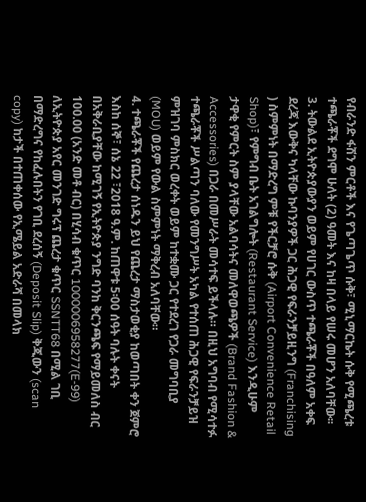የብራንድ ፋሽን ምርቶች እና የጌጣጌጥ ሱቅ፣ ሚኒማርኬት ሱቅ የሚጫረቱ ተጫራቾች ደግሞ ሁለት (2) ዓመት እና ከዛ በላይ የሠሩ መሆን አለባቸው፡፡
3. ትውልደ ኢትዮጵያውያን ወይም የሀገር ውስጥ ተጫራቾች በዓለም አቀፍ ደረጃ እውቅና ካላቸው ኩባንያዎች ጋር ሕጋዊ የፍራንቻይዚንግ (Franchising ) ስምምነት በማድረግ ምቹ የችርቻሮ ሱቅ (Airport Convenience Retail Shop)፣ የምግብ ቤት አገልግሎት (Restaurant Service) እንዲሁም ታዋቂ የምርት ስም ያላቸው አልባሳትና መለዋወጫዎች (Brand Fashion & Accessories) በጋራ በመሥራት መሳተፍ ይችላሉ። በዚህ አግባብ የሚሳተፉ ተጫራቾች ሥልጣን ባለው የመንግሥት አካል የተሰጠ ሕጋዊ የፍራንቻይዝ ምዝገባ ምስክር ወረቀት ወይም ከተቋሙ ጋር የተደረገ የጋራ መግባቢያ (MOU) ወይም የውል ስምምነት ማቅረብ አለባቸው።
4. ተጫራቾች የጨረታ ሰነዱን ይህ የጨረታ ማስታወቂያ ከወጣበት ቀን ጀምሮ እስከ ሰኞ፣ ሰኔ 22 ፣2018 ዓ.ም. ከጠዋቱ 5፡00 ሰዓት ባሉት ቀናት በአቅራቢያቸው ከሚገኝ የኢትዮጵያ ንግድ ባንከ ቅርንጫፍ የማይመለስ ብር 100.00 (አንድ መቶ ብር) በሂሳብ ቁጥር 1000006958277(E-99) ለኢትዮጵያ አየር መንገድ ግሩፕ ጨረታ ቁጥር SSNTT68 በሚል ገቢ በማድረግና የከፈሉበትን የገቢ ደረሰኝ (Deposit Slip) ቅጂውን (scan copy) ከታች በተጠቀሰው የኢሜይል አድራሻ በመላክ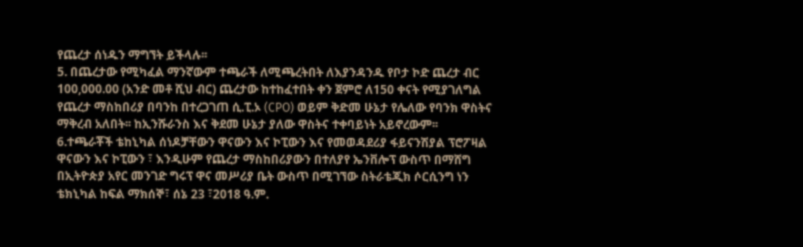የጨረታ ሰነዱን ማግኘት ይችላሉ፡፡
5. በጨረታው የሚካፈል ማንኛውም ተጫራች ለሚጫረትበት ለእያንዳንዱ የቦታ ኮድ ጨረታ ብር 100,000.00 (አንድ መቶ ሺህ ብር) ጨረታው ከተከፈተበት ቀን ጀምሮ ለ150 ቀናት የሚያገለግል የጨረታ ማስከበሪያ በባንከ በተረጋገጠ ሲ.ፒ.ኦ (CPO) ወይም ቅድመ ሁኔታ የሌለው የባንክ ዋስትና ማቅረብ አለበት፡፡ ከኢንሹራንስ እና ቅደመ ሁኔታ ያለው ዋስትና ተቀባይነት አይኖረውም፡፡
6.ተጫራቾች ቴከኒካል ሰነዶቻቸውን ዋናውን እና ኮፒውን እና የመወዳደሪያ ፋይናንሽያል ፕሮፖዛል ዋናውን እና ኮፒውን ፣ እንዲሁም የጨረታ ማስከበሪያውን በተለያየ ኤንቨሎፕ ውስጥ በማሸግ በኢትዮጵያ አየር መንገድ ግሩፕ ዋና መሥሪያ ቤት ውስጥ በሚገኘው ስትራቴጂክ ሶርሲንግ ነን ቴክኒካል ከፍል ማክሰኞ፣ ሰኔ 23 ፣2018 ዓ.ም.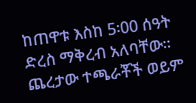ከጠዋቱ እስከ 5፡00 ሰዓት ድረስ ማቅረብ አለባቸው፡፡ ጨረታው ተጫራቾች ወይም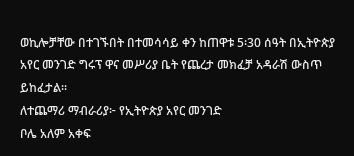ወኪሎቻቸው በተገኙበት በተመሳሳይ ቀን ከጠዋቱ 5፡30 ሰዓት በኢትዮጵያ አየር መንገድ ግሩፕ ዋና መሥሪያ ቤት የጨረታ መክፈቻ አዳራሽ ውስጥ ይከፈታል፡፡
ለተጨማሪ ማብራሪያ፦ የኢትዮጵያ አየር መንገድ
ቦሌ አለም አቀፍ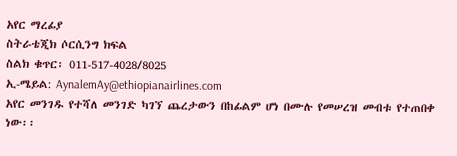አየር ማረፊያ
ስትራቴጂክ ሶርሲንግ ክፍል
ስልክ ቁጥር፡ 011-517-4028/8025
ኢ-ሜይል: AynalemAy@ethiopianairlines.com
አየር መንገዱ የተሻለ መንገድ ካገኘ ጨረታውን በከፊልም ሆነ በሙሉ የመሠረዝ መብቱ የተጠበቀ ነው፡፡